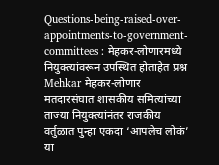Questions-being-raised-over-appointments-to-government-committees : मेहकर-लोणारमध्ये नियुक्त्यांवरून उपस्थित होताहेत प्रश्न
Mehkar मेहकर-लोणार मतदारसंघात शासकीय समित्यांच्या ताज्या नियुक्त्यांनंतर राजकीय वर्तुळात पुन्हा एकदा ‘आपलेच लोकं’ या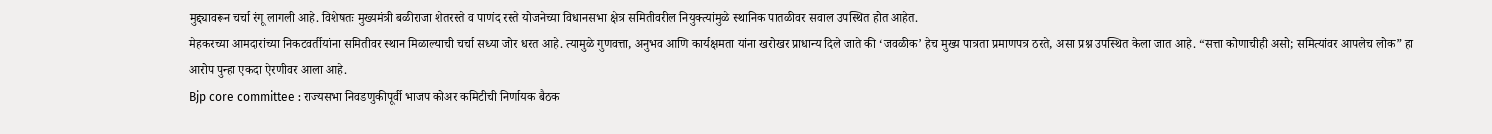मुद्द्यावरून चर्चा रंगू लागली आहे. विशेषतः मुख्यमंत्री बळीराजा शेतरस्ते व पाणंद रस्ते योजनेच्या विधानसभा क्षेत्र समितीवरील नियुक्त्यांमुळे स्थानिक पातळीवर सवाल उपस्थित होत आहेत.
मेहकरच्या आमदारांच्या निकटवर्तीयांना समितीवर स्थान मिळाल्याची चर्चा सध्या जोर धरत आहे. त्यामुळे गुणवत्ता, अनुभव आणि कार्यक्षमता यांना खरोखर प्राधान्य दिले जाते की ‘जवळीक’ हेच मुख्य पात्रता प्रमाणपत्र ठरते, असा प्रश्न उपस्थित केला जात आहे. “सत्ता कोणाचीही असो; समित्यांवर आपलेच लोक” हा आरोप पुन्हा एकदा ऐरणीवर आला आहे.
Bjp core committee : राज्यसभा निवडणुकीपूर्वी भाजप कोअर कमिटीची निर्णायक बैठक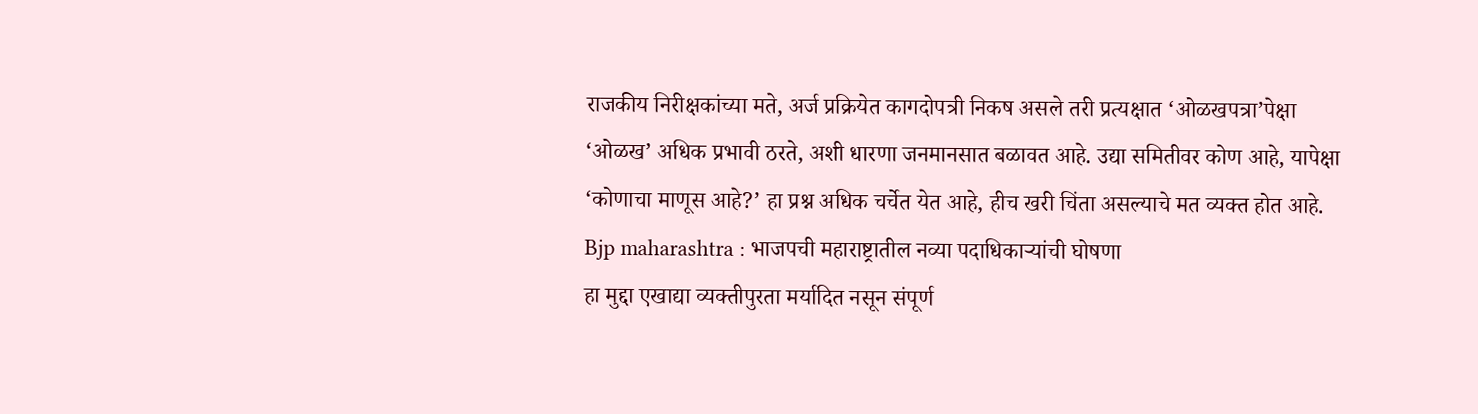राजकीय निरीक्षकांच्या मते, अर्ज प्रक्रियेत कागदोपत्री निकष असले तरी प्रत्यक्षात ‘ओळखपत्रा’पेक्षा ‘ओळख’ अधिक प्रभावी ठरते, अशी धारणा जनमानसात बळावत आहे. उद्या समितीवर कोण आहे, यापेक्षा ‘कोणाचा माणूस आहे?’ हा प्रश्न अधिक चर्चेत येत आहे, हीच खरी चिंता असल्याचे मत व्यक्त होत आहे.
Bjp maharashtra : भाजपची महाराष्ट्रातील नव्या पदाधिकाऱ्यांची घोषणा
हा मुद्दा एखाद्या व्यक्तीपुरता मर्यादित नसून संपूर्ण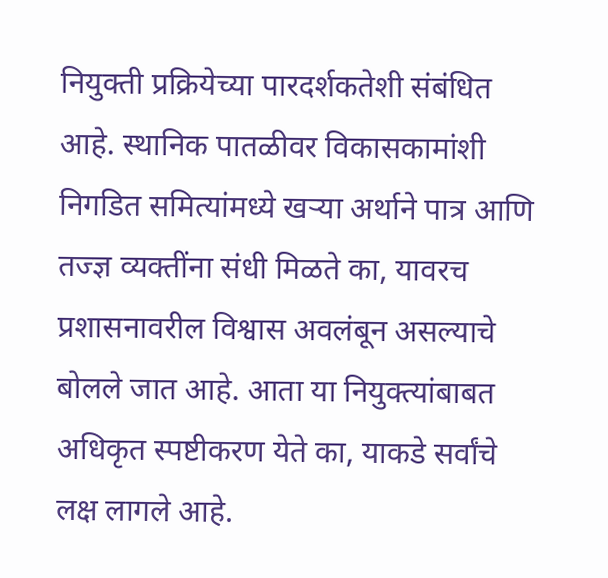नियुक्ती प्रक्रियेच्या पारदर्शकतेशी संबंधित आहे. स्थानिक पातळीवर विकासकामांशी निगडित समित्यांमध्ये खऱ्या अर्थाने पात्र आणि तज्ज्ञ व्यक्तींना संधी मिळते का, यावरच प्रशासनावरील विश्वास अवलंबून असल्याचे बोलले जात आहे. आता या नियुक्त्यांबाबत अधिकृत स्पष्टीकरण येते का, याकडे सर्वांचे लक्ष लागले आहे.